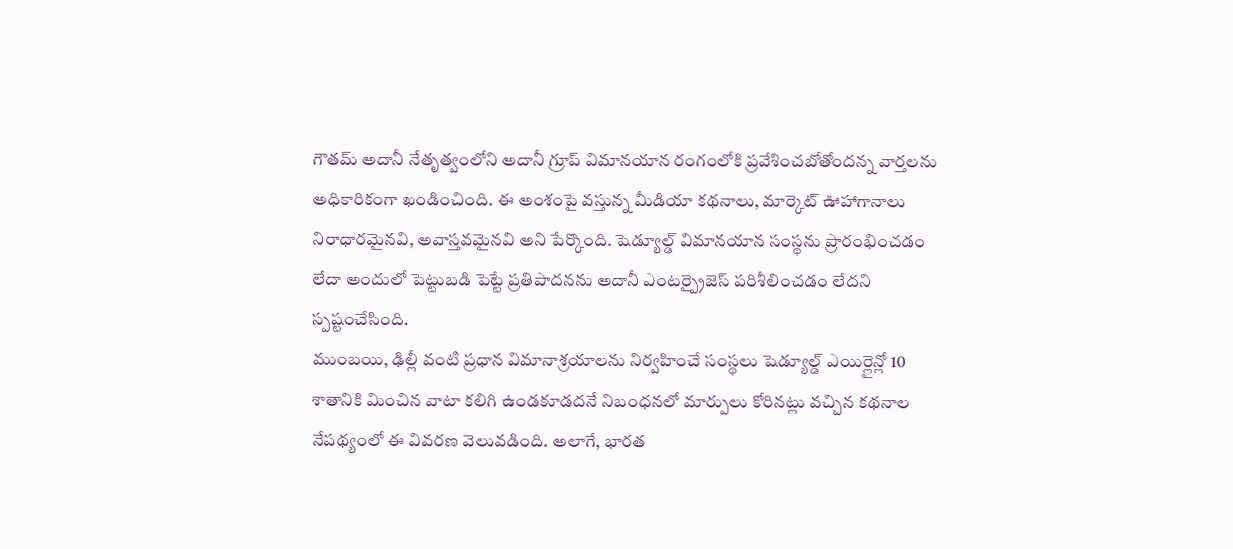గౌతమ్ అదానీ నేతృత్వంలోని అదానీ గ్రూప్ విమానయాన రంగంలోకి ప్రవేశించబోతోందన్న వార్తలను అధికారికంగా ఖండించింది. ఈ అంశంపై వస్తున్న మీడియా కథనాలు, మార్కెట్ ఊహాగానాలు నిరాధారమైనవి, అవాస్తవమైనవి అని పేర్కొంది. షెడ్యూల్డ్ విమానయాన సంస్థను ప్రారంభించడం లేదా అందులో పెట్టుబడి పెట్టే ప్రతిపాదనను అదానీ ఎంటర్ప్రైజెస్ పరిశీలించడం లేదని స్పష్టంచేసింది.
ముంబయి, ఢిల్లీ వంటి ప్రధాన విమానాశ్రయాలను నిర్వహించే సంస్థలు షెడ్యూల్డ్ ఎయిర్లైన్లో 10 శాతానికి మించిన వాటా కలిగి ఉండకూడదనే నిబంధనలో మార్పులు కోరినట్లు వచ్చిన కథనాల నేపథ్యంలో ఈ వివరణ వెలువడింది. అలాగే, భారత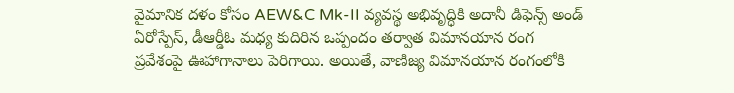వైమానిక దళం కోసం AEW&C Mk-II వ్యవస్థ అభివృద్ధికి అదానీ డిఫెన్స్ అండ్ ఏరోస్పేస్, డీఆర్డీఓ మధ్య కుదిరిన ఒప్పందం తర్వాత విమానయాన రంగ ప్రవేశంపై ఊహాగానాలు పెరిగాయి. అయితే, వాణిజ్య విమానయాన రంగంలోకి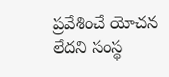ప్రవేశించే యోచన లేదని సంస్థ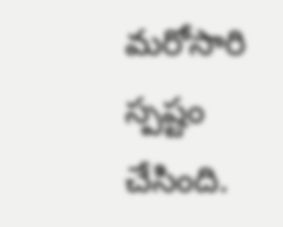మరోసారి స్పష్టం చేసింది.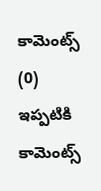కామెంట్స్ (0)
ఇప్పటికి కామెంట్స్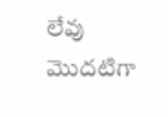లేవు
మొదటిగా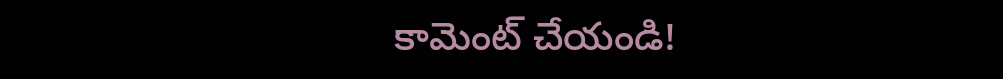కామెంట్ చేయండి!